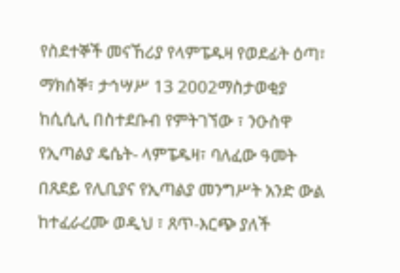የስደተኞች መናኸሪያ የላምፔዱዛ የወደፊት ዕጣ፣
ማክሰኞ፣ ታኅሣሥ 13 2002ማስታወቂያ
ከሲሲሊ በስተደቡብ የምትገኘው ፣ ንዑስዋ የኢጣልያ ዴሴት- ላምፔዱዛ፣ ባለፈው ዓመት በጸደይ የሊቢያና የኢጣልያ መንግሥት አንድ ውል ከተፈራረሙ ወዲህ ፣ ጸጥ-እርጭ ያለች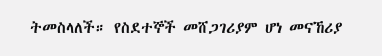ትመስላለች። የስደተኞች መሸጋገሪያም ሆነ መናኸሪያ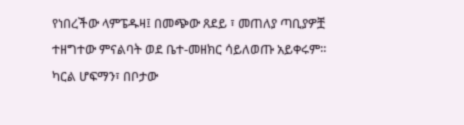የነበረችው ላምፔዱዛ፤ በመጭው ጸደይ ፣ መጠለያ ጣቢያዎቿ ተዘግተው ምናልባት ወደ ቤተ-መዘክር ሳይለወጡ አይቀሩም። ካርል ሆፍማን፣ በቦታው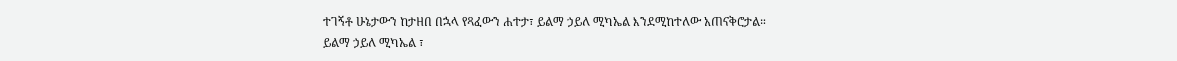ተገኝቶ ሁኔታውን ከታዘበ በኋላ የጻፈውን ሐተታ፣ ይልማ ኃይለ ሚካኤል እንደሚከተለው አጠናቅሮታል።
ይልማ ኃይለ ሚካኤል ፣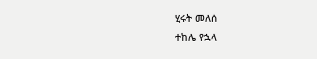ሂሩት መለሰ
ተከሌ የኋላ